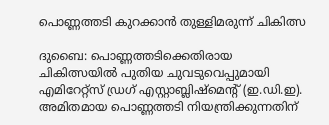പൊണ്ണത്തടി കുറക്കാൻ തുള്ളിമരുന്ന് ചികിത്സ

ദുബൈ: പൊണ്ണത്തടിക്കെതിരായ ചികിത്സയിൽ പുതിയ ചുവടുവെപ്പുമായി എമിറേറ്റ്സ് ഡ്രഗ് എസ്റ്റാബ്ലിഷ്മെന്‍റ് (ഇ.ഡി.ഇ). അമിതമായ പൊണ്ണത്തടി നിയന്ത്രിക്കുന്നതിന്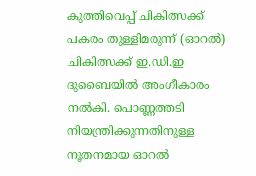കുത്തിവെപ്പ് ചികിത്സക്ക് പകരം തുള്ളിമരുന്ന് (ഓറൽ) ചികിത്സക്ക് ഇ.ഡി.ഇ ദുബൈയിൽ അംഗീകാരം നൽകി. പൊണ്ണത്തടി നിയന്ത്രിക്കുന്നതിനുള്ള നൂതനമായ ഓറൽ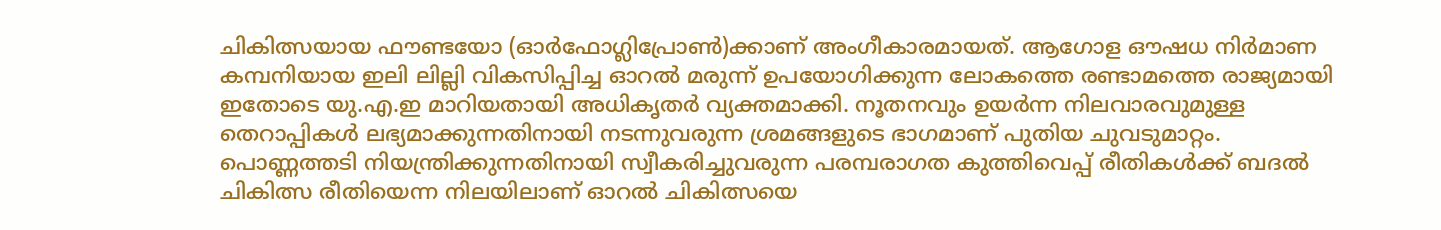ചികിത്സയായ ഫൗണ്ടയോ (ഓർഫോഗ്ലിപ്രോൺ)ക്കാണ് അംഗീകാരമായത്. ആഗോള ഔഷധ നിർമാണ കമ്പനിയായ ഇലി ലില്ലി വികസിപ്പിച്ച ഓറൽ മരുന്ന് ഉപയോഗിക്കുന്ന ലോകത്തെ രണ്ടാമത്തെ രാജ്യമായി ഇതോടെ യു.എ.ഇ മാറിയതായി അധികൃതർ വ്യക്തമാക്കി. നൂതനവും ഉയർന്ന നിലവാരവുമുള്ള തെറാപ്പികൾ ലഭ്യമാക്കുന്നതിനായി നടന്നുവരുന്ന ശ്രമങ്ങളുടെ ഭാഗമാണ് പുതിയ ചുവടുമാറ്റം. പൊണ്ണത്തടി നിയന്ത്രിക്കുന്നതിനായി സ്വീകരിച്ചുവരുന്ന പരമ്പരാഗത കുത്തിവെപ്പ് രീതികൾക്ക് ബദൽ ചികിത്സ രീതിയെന്ന നിലയിലാണ് ഓറൽ ചികിത്സയെ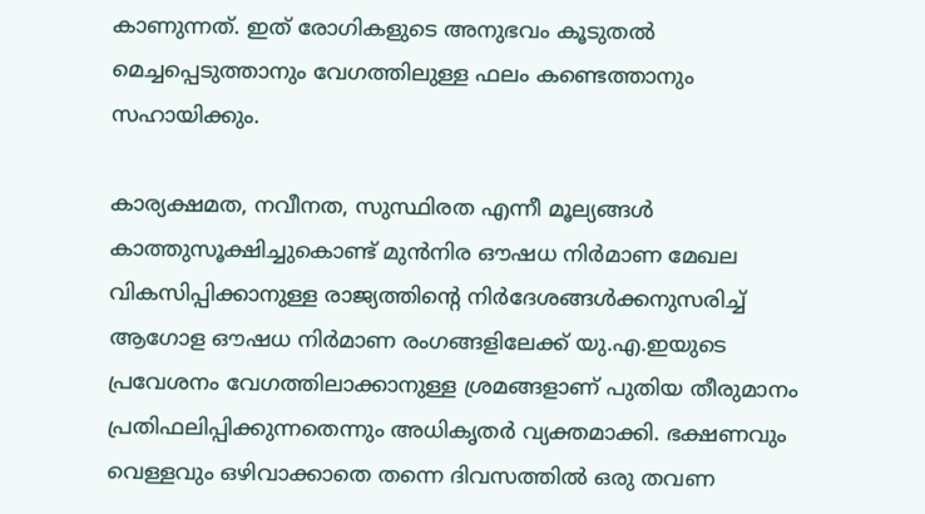കാണുന്നത്. ഇത് രോഗികളുടെ അനുഭവം കൂടുതൽ മെച്ചപ്പെടുത്താനും വേഗത്തിലുള്ള ഫലം കണ്ടെത്താനും സഹായിക്കും.

കാര്യക്ഷമത, നവീനത, സുസ്ഥിരത എന്നീ മൂല്യങ്ങൾ കാത്തുസൂക്ഷിച്ചുകൊണ്ട് മുൻനിര ഔഷധ നിർമാണ മേഖല വികസിപ്പിക്കാനുള്ള രാജ്യത്തിന്‍റെ നിർദേശങ്ങൾക്കനുസരിച്ച് ആഗോള ഔഷധ നിർമാണ രംഗങ്ങളിലേക്ക് യു.എ.ഇയുടെ പ്രവേശനം വേഗത്തിലാക്കാനുള്ള ശ്രമങ്ങളാണ് പുതിയ തീരുമാനം പ്രതിഫലിപ്പിക്കുന്നതെന്നും അധികൃതർ വ്യക്തമാക്കി. ഭക്ഷണവും വെള്ളവും ഒഴിവാക്കാതെ തന്നെ ദിവസത്തിൽ ഒരു തവണ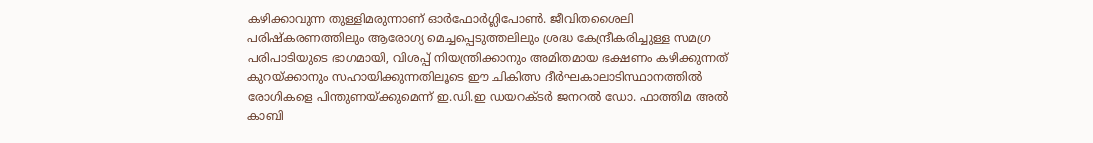കഴിക്കാവുന്ന തുള്ളിമരുന്നാണ് ഓർഫോർഗ്ലിപോൺ. ജീവിതശൈലി പരിഷ്കരണത്തിലും ആരോഗ്യ മെച്ചപ്പെടുത്തലിലും ശ്രദ്ധ കേന്ദ്രീകരിച്ചുള്ള സമഗ്ര പരിപാടിയുടെ ഭാഗമായി, വിശപ്പ് നിയന്ത്രിക്കാനും അമിതമായ ഭക്ഷണം കഴിക്കുന്നത് കുറയ്ക്കാനും സഹായിക്കുന്നതിലൂടെ ഈ ചികിത്സ ദീർഘകാലാടിസ്ഥാനത്തിൽ രോഗികളെ പിന്തുണയ്ക്കുമെന്ന് ഇ.ഡി.ഇ ഡയറക്ടർ ജനറൽ ഡോ. ഫാത്തിമ അൽ കാബി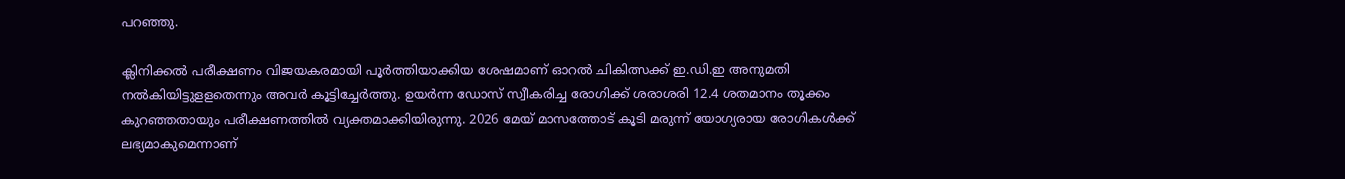പറഞ്ഞു.

ക്ലിനിക്കൽ പരീക്ഷണം വിജയകരമായി പൂർത്തിയാക്കിയ ശേഷമാണ് ഓറൽ ചികിത്സക്ക് ഇ.ഡി.ഇ അനുമതി നൽകിയിട്ടുളളതെന്നും അവർ കൂട്ടിച്ചേർത്തു. ഉയർന്ന ഡോസ് സ്വീകരിച്ച രോഗിക്ക് ശരാശരി 12.4 ശതമാനം തൂക്കം കുറഞ്ഞതായും പരീക്ഷണത്തിൽ വ്യക്തമാക്കിയിരുന്നു. 2026 മേയ് മാസത്തോട് കൂടി മരുന്ന് യോഗ്യരായ രോഗികൾക്ക് ലഭ്യമാകുമെന്നാണ്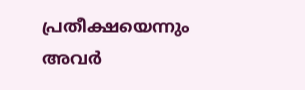പ്രതീക്ഷയെന്നും അവർ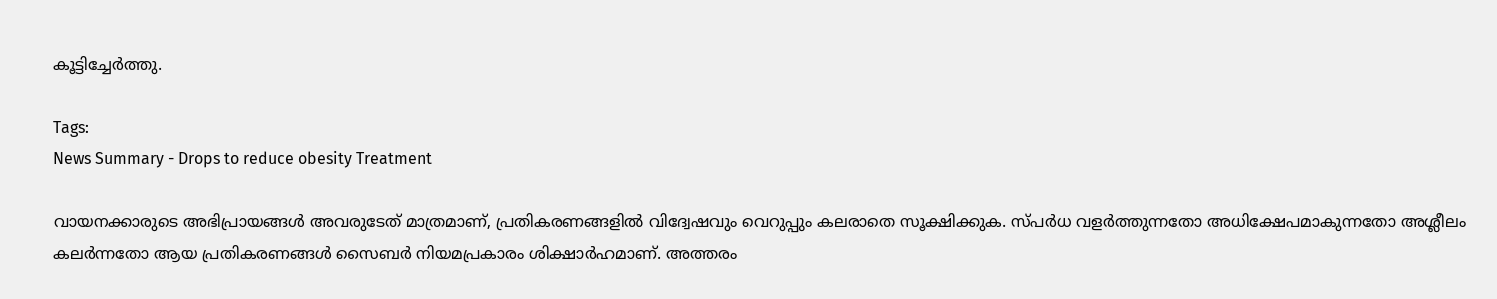കൂട്ടിച്ചേർത്തു.

Tags:
News Summary - Drops to reduce obesity Treatment

വായനക്കാരുടെ അഭിപ്രായങ്ങള്‍ അവരുടേത് മാത്രമാണ്, പ്രതികരണങ്ങളിൽ വിദ്വേഷവും വെറുപ്പും കലരാതെ സൂക്ഷിക്കുക. സ്പർധ വളർത്തുന്നതോ അധിക്ഷേപമാകുന്നതോ അശ്ലീലം കലർന്നതോ ആയ പ്രതികരണങ്ങൾ സൈബർ നിയമപ്രകാരം ശിക്ഷാർഹമാണ്. അത്തരം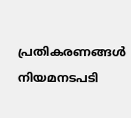പ്രതികരണങ്ങൾ നിയമനടപടി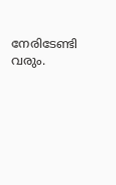നേരിടേണ്ടി വരും.